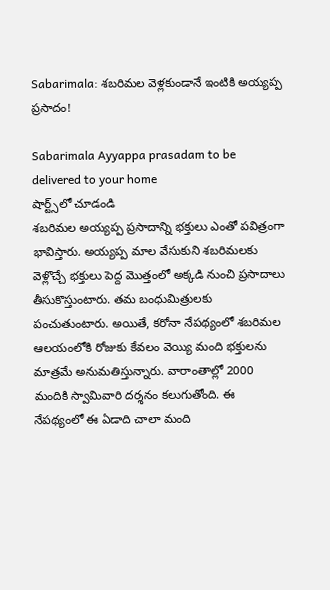Sabarimala: శబరిమల వెళ్లకుండానే ఇంటికి అయ్యప్ప ప్రసాదం!

Sabarimala Ayyappa prasadam to be delivered to your home
షార్ట్స్‌లో చూడండి
శబరిమల అయ్యప్ప ప్రసాదాన్ని భక్తులు ఎంతో పవిత్రంగా భావిస్తారు. అయ్యప్ప మాల వేసుకుని శబరిమలకు వెళ్లొచ్చే భక్తులు పెద్ద మొత్తంలో అక్కడి నుంచి ప్రసాదాలు తీసుకొస్తుంటారు. తమ బంధుమిత్రులకు పంచుతుంటారు. అయితే, కరోనా నేపథ్యంలో శబరిమల ఆలయంలోకి రోజుకు కేవలం వెయ్యి మంది భక్తులను మాత్రమే అనుమతిస్తున్నారు. వారాంతాల్లో 2000 మందికి స్వామివారి దర్శనం కలుగుతోంది. ఈ నేపథ్యంలో ఈ ఏడాది చాలా మంది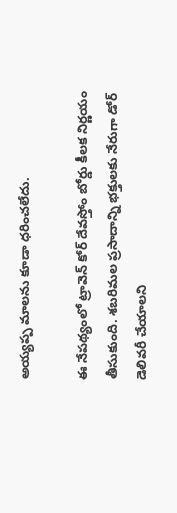అయ్యప్ప మాలను కూడా ధరించలేదు.

ఈ నేపథ్యంలో ట్రావెన్ కోర్ దేవస్తోం బోర్డు కీలక నిర్ణయం తీసుకుంది. శబరిమల ప్రసాదాన్ని భక్తులకు నేరుగా డోర్ డెలివరీ చేయాలని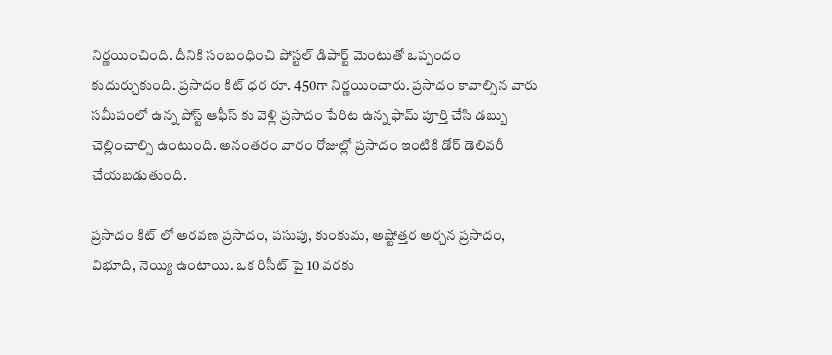నిర్ణయించింది. దీనికి సంబంధించి పోస్టల్ డిపార్ట్ మెంటుతో ఒప్పందం కుదుర్చుకుంది. ప్రసాదం కిట్ ధర రూ. 450గా నిర్ణయించారు. ప్రసాదం కావాల్సిన వారు సమీపంలో ఉన్న పోస్ట్ ఆఫీస్ కు వెళ్లి ప్రసాదం పేరిట ఉన్న ఫామ్ పూర్తి చేసి డబ్బు చెల్లించాల్సి ఉంటుంది. అనంతరం వారం రోజుల్లో ప్రసాదం ఇంటికి డోర్ డెలివరీ చేయబడుతుంది.

ప్రసాదం కిట్ లో అరవణ ప్రసాదం, పసుపు, కుంకుమ, అష్టోత్తర అర్చన ప్రసాదం, విభూది, నెయ్యి ఉంటాయి. ఒక రిసీట్ పై 10 వరకు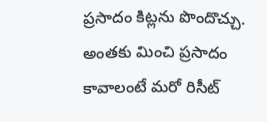ప్రసాదం కిట్లను పొందొచ్చు. అంతకు మించి ప్రసాదం కావాలంటే మరో రిసీట్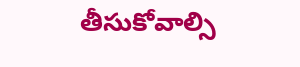తీసుకోవాల్సి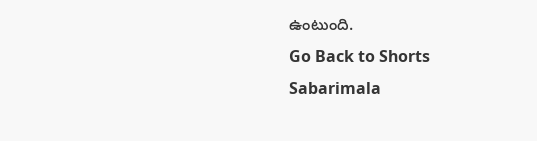ఉంటుంది.
Go Back to Shorts
Sabarimala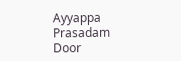Ayyappa Prasadam
Door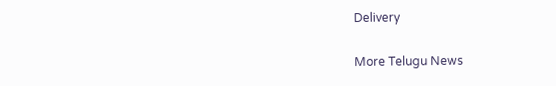Delivery

More Telugu News